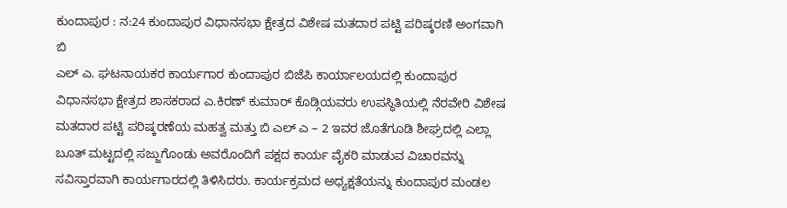ಕುಂದಾಪುರ : ನ:24 ಕುಂದಾಪುರ ವಿಧಾನಸಭಾ ಕ್ಷೇತ್ರದ ವಿಶೇಷ ಮತದಾರ ಪಟ್ಟಿ ಪರಿಷ್ಕರಣಿ ಅಂಗವಾಗಿ ಬಿ
ಎಲ್ ಎ. ಘಟನಾಯಕರ ಕಾರ್ಯಗಾರ ಕುಂದಾಪುರ ಬಿಜೆಪಿ ಕಾರ್ಯಾಲಯದಲ್ಲಿ ಕುಂದಾಪುರ ವಿಧಾನಸಭಾ ಕ್ಷೇತ್ರದ ಶಾಸಕರಾದ ಎ.ಕಿರಣ್ ಕುಮಾರ್ ಕೊಡ್ಗಿಯವರು ಉಪಸ್ಥಿತಿಯಲ್ಲಿ ನೆರವೇರಿ ವಿಶೇಷ ಮತದಾರ ಪಟ್ಟಿ ಪರಿಷ್ಕರಣೆಯ ಮಹತ್ವ ಮತ್ತು ಬಿ ಎಲ್ ಎ – 2 ಇವರ ಜೊತೆಗೂಡಿ ಶೀಘ್ರದಲ್ಲಿ ಎಲ್ಲಾ ಬೂತ್ ಮಟ್ಟದಲ್ಲಿ ಸಜ್ಜುಗೊಂಡು ಅವರೊಂದಿಗೆ ಪಕ್ಷದ ಕಾರ್ಯ ವೈಕರಿ ಮಾಡುವ ವಿಚಾರವನ್ನು ಸವಿಸ್ತಾರವಾಗಿ ಕಾರ್ಯಗಾರದಲ್ಲಿ ತಿಳಿಸಿದರು. ಕಾರ್ಯಕ್ರಮದ ಅಧ್ಯಕ್ಷತೆಯನ್ನು ಕುಂದಾಪುರ ಮಂಡಲ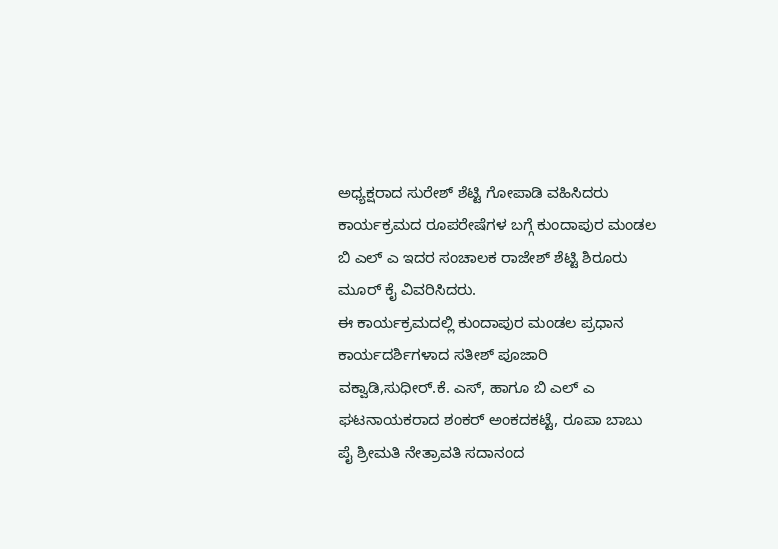ಅಧ್ಯಕ್ಷರಾದ ಸುರೇಶ್ ಶೆಟ್ಟಿ ಗೋಪಾಡಿ ವಹಿಸಿದರು
ಕಾರ್ಯಕ್ರಮದ ರೂಪರೇಷೆಗಳ ಬಗ್ಗೆ ಕುಂದಾಪುರ ಮಂಡಲ ಬಿ ಎಲ್ ಎ ಇದರ ಸಂಚಾಲಕ ರಾಜೇಶ್ ಶೆಟ್ಟಿ ಶಿರೂರು ಮೂರ್ ಕೈ ವಿವರಿಸಿದರು.
ಈ ಕಾರ್ಯಕ್ರಮದಲ್ಲಿ ಕುಂದಾಪುರ ಮಂಡಲ ಪ್ರಧಾನ ಕಾರ್ಯದರ್ಶಿಗಳಾದ ಸತೀಶ್ ಪೂಜಾರಿ ವಕ್ವಾಡಿ,ಸುಧೀರ್.ಕೆ. ಎಸ್, ಹಾಗೂ ಬಿ ಎಲ್ ಎ ಘಟನಾಯಕರಾದ ಶಂಕರ್ ಅಂಕದಕಟ್ಟೆ, ರೂಪಾ ಬಾಬು ಪೈ ಶ್ರೀಮತಿ ನೇತ್ರಾವತಿ ಸದಾನಂದ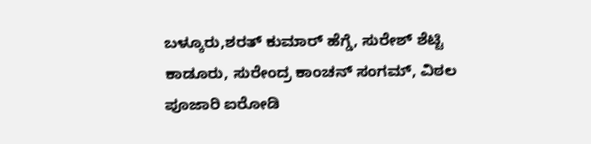ಬಳ್ಕೂರು,ಶರತ್ ಕುಮಾರ್ ಹೆಗ್ಡೆ, ಸುರೇಶ್ ಶೆಟ್ಟಿ ಕಾಡೂರು, ಸುರೇಂದ್ರ ಕಾಂಚನ್ ಸಂಗಮ್, ವಿಠಲ ಪೂಜಾರಿ ಐರೋಡಿ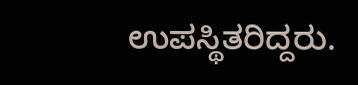ಉಪಸ್ಥಿತರಿದ್ದರು.